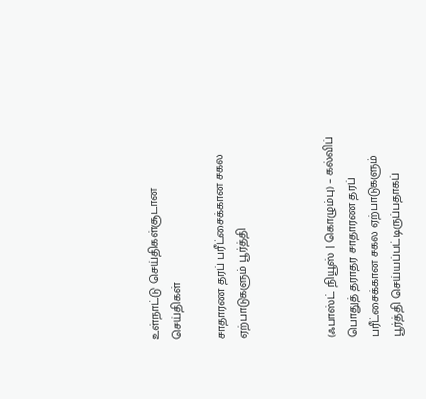உள்நாட்டு செய்திகள்சூடான செய்திகள்

சாதாரண தரப் பரீட்சைக்கான சகல ஏற்பாடுகளும் பூர்த்தி



(ஃபாஸ்ட் நியூஸ் | கொழும்பு) – கல்விப் பொதுத் தராதர சாதாரண தரப் பரீட்சைக்கான சகல ஏற்பாடுகளும் பூர்த்தி செய்யப்பட்டிருப்பதாகப்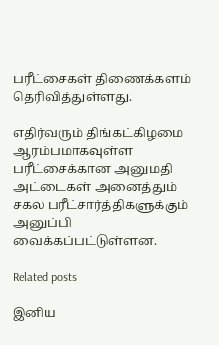பரீட்சைகள் திணைக்களம் தெரிவித்துள்ளது.

எதிர்வரும் திங்கட்கிழமை ஆரம்பமாகவுள்ள பரீட்சைக்கான அனுமதி அட்டைகள் அனைத்தும் சகல பரீட்சார்த்திகளுக்கும் அனுப்பி வைக்கப்பட்டுள்ளன.

Related posts

இனிய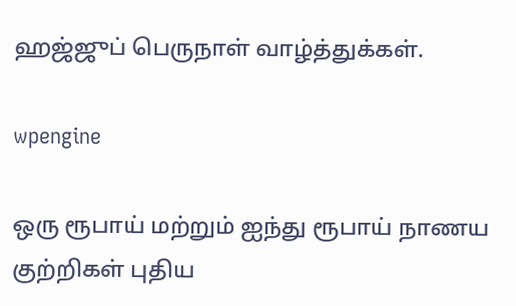ஹஜ்ஜுப் பெருநாள் வாழ்த்துக்கள்.

wpengine

ஒரு ரூபாய் மற்றும் ஐந்து ரூபாய் நாணய குற்றிகள் புதிய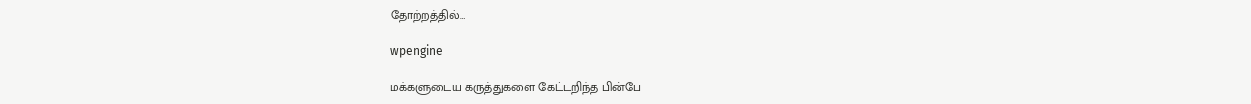தோற்றத்தில்…

wpengine

மக்களுடைய கருத்துகளை கேட்டறிந்த பின்பே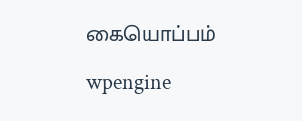கையொப்பம்

wpengine